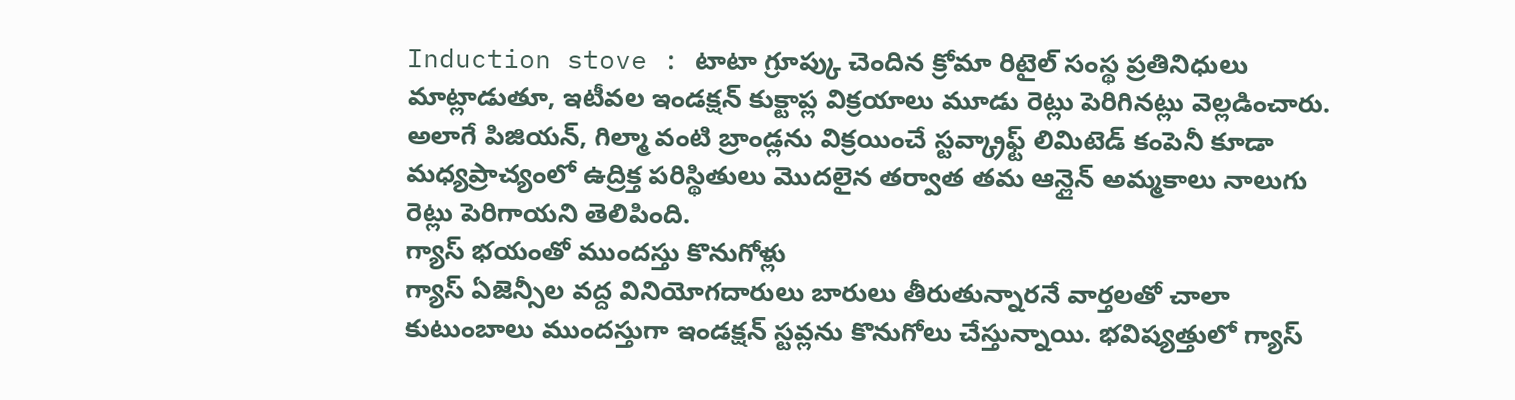Induction stove : టాటా గ్రూప్కు చెందిన క్రోమా రిటైల్ సంస్థ ప్రతినిధులు మాట్లాడుతూ, ఇటీవల ఇండక్షన్ కుక్టాప్ల విక్రయాలు మూడు రెట్లు పెరిగినట్లు వెల్లడించారు.
అలాగే పిజియన్, గిల్మా వంటి బ్రాండ్లను విక్రయించే స్టవ్క్రాఫ్ట్ లిమిటెడ్ కంపెనీ కూడా మధ్యప్రాచ్యంలో ఉద్రిక్త పరిస్థితులు మొదలైన తర్వాత తమ ఆన్లైన్ అమ్మకాలు నాలుగు రెట్లు పెరిగాయని తెలిపింది.
గ్యాస్ భయంతో ముందస్తు కొనుగోళ్లు
గ్యాస్ ఏజెన్సీల వద్ద వినియోగదారులు బారులు తీరుతున్నారనే వార్తలతో చాలా కుటుంబాలు ముందస్తుగా ఇండక్షన్ స్టవ్లను కొనుగోలు చేస్తున్నాయి. భవిష్యత్తులో గ్యాస్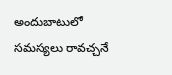అందుబాటులో సమస్యలు రావచ్చనే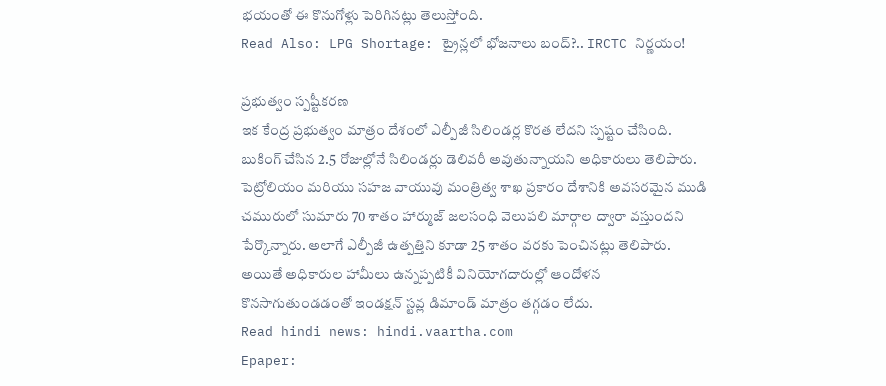భయంతో ఈ కొనుగోళ్లు పెరిగినట్లు తెలుస్తోంది.
Read Also: LPG Shortage: ట్రైన్లలో భోజనాలు బంద్?.. IRCTC నిర్ణయం!

ప్రభుత్వం స్పష్టీకరణ
ఇక కేంద్ర ప్రభుత్వం మాత్రం దేశంలో ఎల్పీజీ సిలిండర్ల కొరత లేదని స్పష్టం చేసింది. బుకింగ్ చేసిన 2.5 రోజుల్లోనే సిలిండర్లు డెలివరీ అవుతున్నాయని అధికారులు తెలిపారు.
పెట్రోలియం మరియు సహజ వాయువు మంత్రిత్వ శాఖ ప్రకారం దేశానికి అవసరమైన ముడి చమురులో సుమారు 70 శాతం హార్ముజ్ జలసంధి వెలుపలి మార్గాల ద్వారా వస్తుందని పేర్కొన్నారు. అలాగే ఎల్పీజీ ఉత్పత్తిని కూడా 25 శాతం వరకు పెంచినట్లు తెలిపారు.
అయితే అధికారుల హామీలు ఉన్నప్పటికీ వినియోగదారుల్లో ఆందోళన కొనసాగుతుండడంతో ఇండక్షన్ స్టవ్ల డిమాండ్ మాత్రం తగ్గడం లేదు.
Read hindi news: hindi.vaartha.com
Epaper: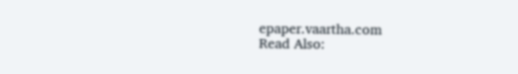epaper.vaartha.com
Read Also: